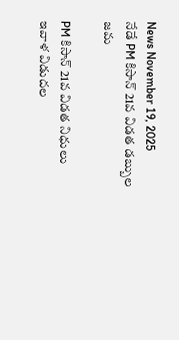News November 19, 2025
నేడే PM కిసాన్ 21వ విడత డబ్బుల జమ

PM కిసాన్ 21వ విడత నిధులు ఇవాళ విడుదల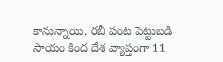కానున్నాయి. రబీ పంట పెట్టుబడి సాయం కింద దేశ వ్యాప్తంగా 11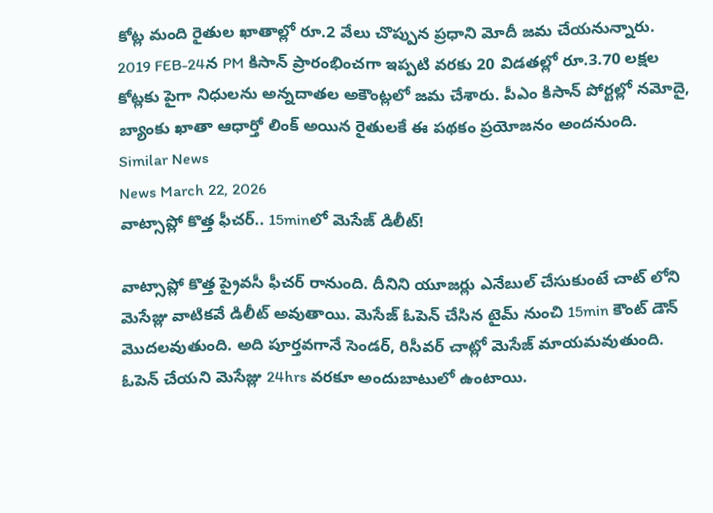కోట్ల మంది రైతుల ఖాతాల్లో రూ.2 వేలు చొప్పున ప్రధాని మోదీ జమ చేయనున్నారు. 2019 FEB-24న PM కిసాన్ ప్రారంభించగా ఇప్పటి వరకు 20 విడతల్లో రూ.3.70 లక్షల కోట్లకు పైగా నిధులను అన్నదాతల అకౌంట్లలో జమ చేశారు. పీఎం కిసాన్ పోర్టల్లో నమోదై, బ్యాంకు ఖాతా ఆధార్తో లింక్ అయిన రైతులకే ఈ పథకం ప్రయోజనం అందనుంది.
Similar News
News March 22, 2026
వాట్సాప్లో కొత్త ఫీచర్.. 15minలో మెసేజ్ డిలీట్!

వాట్సాప్లో కొత్త ప్రైవసీ ఫీచర్ రానుంది. దీనిని యూజర్లు ఎనేబుల్ చేసుకుంటే చాట్ లోని మెసేజ్లు వాటికవే డిలీట్ అవుతాయి. మెసేజ్ ఓపెన్ చేసిన టైమ్ నుంచి 15min కౌంట్ డౌన్ మొదలవుతుంది. అది పూర్తవగానే సెండర్, రిసీవర్ చాట్లో మెసేజ్ మాయమవుతుంది. ఓపెన్ చేయని మెసేజ్లు 24hrs వరకూ అందుబాటులో ఉంటాయి.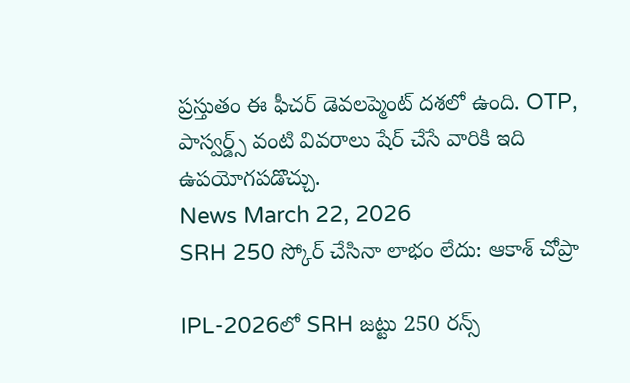ప్రస్తుతం ఈ ఫీచర్ డెవలప్మెంట్ దశలో ఉంది. OTP, పాస్వర్డ్స్ వంటి వివరాలు షేర్ చేసే వారికి ఇది ఉపయోగపడొచ్చు.
News March 22, 2026
SRH 250 స్కోర్ చేసినా లాభం లేదు: ఆకాశ్ చోప్రా

IPL-2026లో SRH జట్టు 250 రన్స్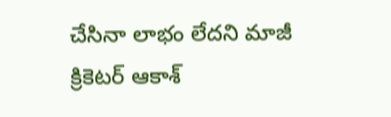చేసినా లాభం లేదని మాజీ క్రికెటర్ ఆకాశ్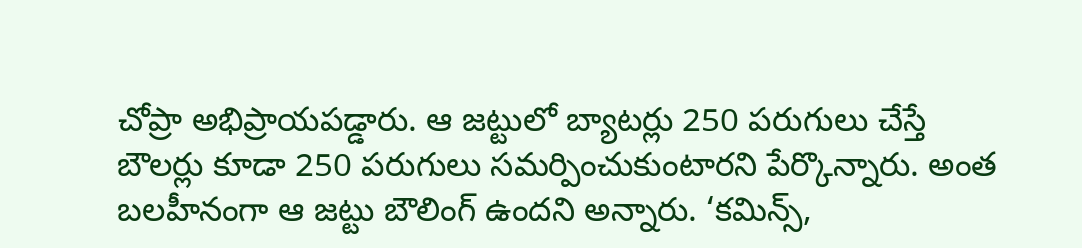చోప్రా అభిప్రాయపడ్డారు. ఆ జట్టులో బ్యాటర్లు 250 పరుగులు చేస్తే బౌలర్లు కూడా 250 పరుగులు సమర్పించుకుంటారని పేర్కొన్నారు. అంత బలహీనంగా ఆ జట్టు బౌలింగ్ ఉందని అన్నారు. ‘కమిన్స్,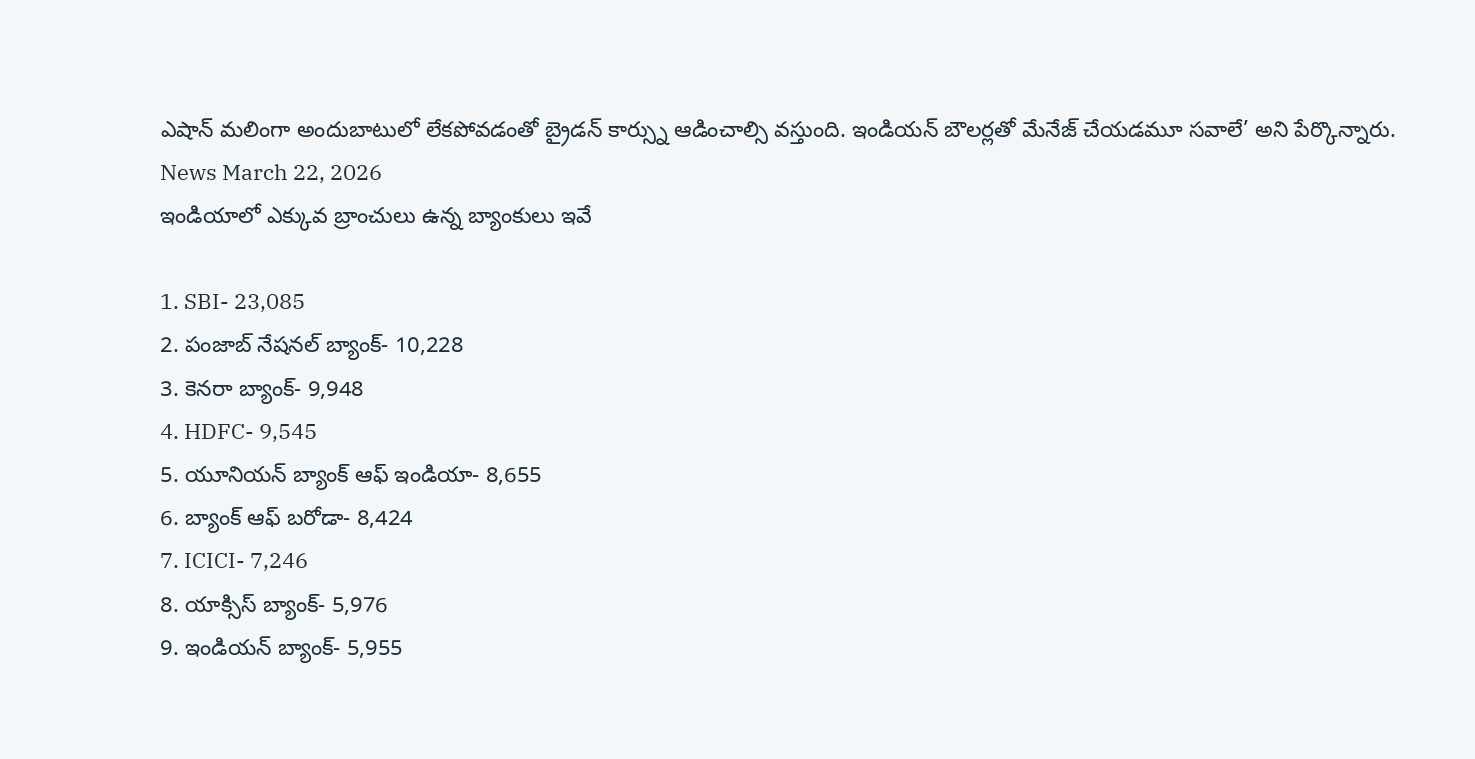ఎషాన్ మలింగా అందుబాటులో లేకపోవడంతో బ్రైడన్ కార్స్ను ఆడించాల్సి వస్తుంది. ఇండియన్ బౌలర్లతో మేనేజ్ చేయడమూ సవాలే’ అని పేర్కొన్నారు.
News March 22, 2026
ఇండియాలో ఎక్కువ బ్రాంచులు ఉన్న బ్యాంకులు ఇవే

1. SBI- 23,085
2. పంజాబ్ నేషనల్ బ్యాంక్- 10,228
3. కెనరా బ్యాంక్- 9,948
4. HDFC- 9,545
5. యూనియన్ బ్యాంక్ ఆఫ్ ఇండియా- 8,655
6. బ్యాంక్ ఆఫ్ బరోడా- 8,424
7. ICICI- 7,246
8. యాక్సిస్ బ్యాంక్- 5,976
9. ఇండియన్ బ్యాంక్- 5,955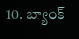10. బ్యాంక్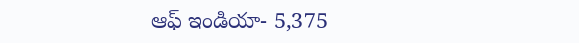ఆఫ్ ఇండియా- 5,375